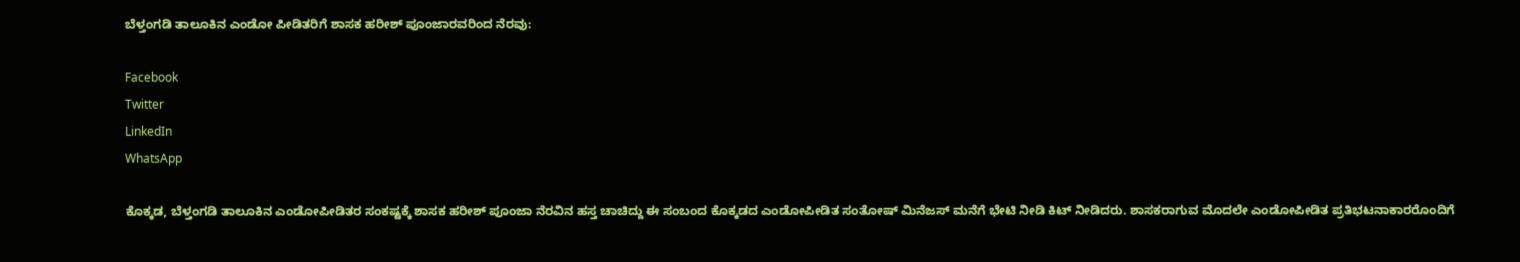ಬೆಳ್ತಂಗಡಿ ತಾಲೂಕಿನ ಎಂಡೋ ಪೀಡಿತರಿಗೆ ಶಾಸಕ ಹರೀಶ್ ಪೂಂಜಾರವರಿಂದ ನೆರವು:

Facebook
Twitter
LinkedIn
WhatsApp

ಕೊಕ್ಕಡ, ಬೆಳ್ತಂಗಡಿ ತಾಲೂಕಿನ ಎಂಡೋಪೀಡಿತರ ಸಂಕಷ್ಟಕ್ಕೆ ಶಾಸಕ ಹರೀಶ್ ಪೂಂಜಾ ನೆರವಿನ ಹಸ್ತ ಚಾಚಿದ್ದು ಈ ಸಂಬಂದ ಕೊಕ್ಕಡದ ಎಂಡೋಪೀಡಿತ ಸಂತೋಷ್ ಮಿನೆಜಸ್ ಮನೆಗೆ ಭೇಟಿ ನೀಡಿ ಕಿಟ್ ನೀಡಿದರು. ಶಾಸಕರಾಗುವ ಮೊದಲೇ ಎಂಡೋಪೀಡಿತ ಪ್ರತಿಭಟನಾಕಾರರೊಂದಿಗೆ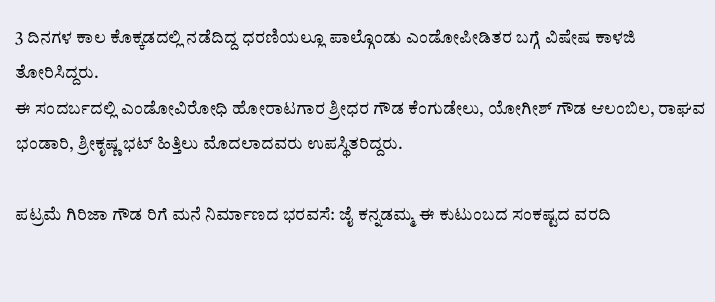3 ದಿನಗಳ ಕಾಲ ಕೊಕ್ಕಡದಲ್ಲಿ ನಡೆದಿದ್ದ ಧರಣಿಯಲ್ಲೂ ಪಾಲ್ಗೊಂಡು ಎಂಡೋಪೀಡಿತರ ಬಗ್ಗೆ ವಿಷೇಷ ಕಾಳಜಿ ತೋರಿಸಿದ್ದರು.
ಈ ಸಂದರ್ಬದಲ್ಲಿ ಎಂಡೋವಿರೋಧಿ ಹೋರಾಟಗಾರ ಶ್ರೀಧರ ಗೌಡ ಕೆಂಗುಡೇಲು, ಯೋಗೀಶ್ ಗೌಡ ಆಲಂಬಿಲ, ರಾಘವ ಭಂಡಾರಿ, ಶ್ರೀಕೃಷ್ಣ ಭಟ್ ಹಿತ್ತಿಲು ಮೊದಲಾದವರು ಉಪಸ್ಥಿತರಿದ್ದರು.

ಪಟ್ರಮೆ ಗಿರಿಜಾ ಗೌಡ ರಿಗೆ ಮನೆ ನಿರ್ಮಾಣದ ಭರವಸೆ: ಜೈ ಕನ್ನಡಮ್ಮ ಈ ಕುಟುಂಬದ ಸಂಕಷ್ಟದ ವರದಿ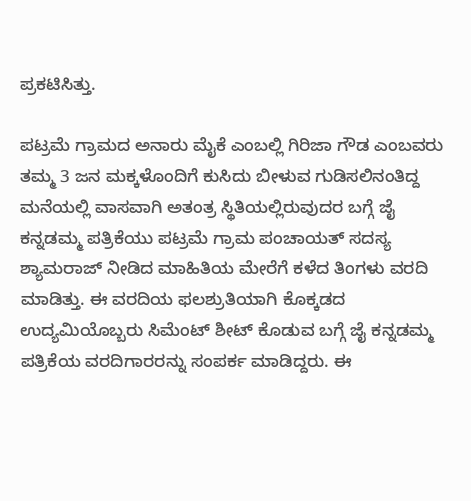ಪ್ರಕಟಿಸಿತ್ತು.

ಪಟ್ರಮೆ ಗ್ರಾಮದ ಅನಾರು ಮೈಕೆ ಎಂಬಲ್ಲಿ ಗಿರಿಜಾ ಗೌಡ ಎಂಬವರು ತಮ್ಮ 3 ಜನ ಮಕ್ಕಳೊಂದಿಗೆ ಕುಸಿದು ಬೀಳುವ ಗುಡಿಸಲಿನಂತಿದ್ದ ಮನೆಯಲ್ಲಿ ವಾಸವಾಗಿ ಅತಂತ್ರ ಸ್ಥಿತಿಯಲ್ಲಿರುವುದರ ಬಗ್ಗೆ ಜೈ ಕನ್ನಡಮ್ಮ ಪತ್ರಿಕೆಯು ಪಟ್ರಮೆ ಗ್ರಾಮ ಪಂಚಾಯತ್ ಸದಸ್ಯ ಶ್ಯಾಮರಾಜ್ ನೀಡಿದ ಮಾಹಿತಿಯ ಮೇರೆಗೆ ಕಳೆದ ತಿಂಗಳು ವರದಿ ಮಾಡಿತ್ತು. ಈ ವರದಿಯ ಫಲಶ್ರುತಿಯಾಗಿ ಕೊಕ್ಕಡದ ಉದ್ಯಮಿಯೊಬ್ಬರು ಸಿಮೆಂಟ್ ಶೀಟ್ ಕೊಡುವ ಬಗ್ಗೆ ಜೈ ಕನ್ನಡಮ್ಮ ಪತ್ರಿಕೆಯ ವರದಿಗಾರರನ್ನು ಸಂಪರ್ಕ ಮಾಡಿದ್ದರು. ಈ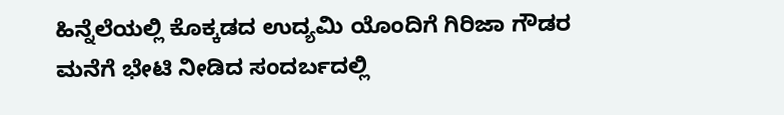ಹಿನ್ನೆಲೆಯಲ್ಲಿ ಕೊಕ್ಕಡದ ಉದ್ಯಮಿ ಯೊಂದಿಗೆ ಗಿರಿಜಾ ಗೌಡರ ಮನೆಗೆ ಭೇಟಿ ನೀಡಿದ ಸಂದರ್ಬದಲ್ಲಿ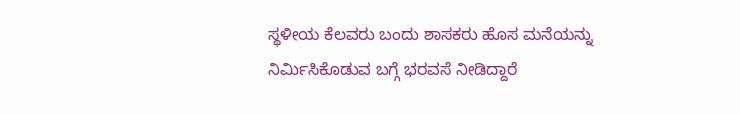ಸ್ಥಳೀಯ ಕೆಲವರು ಬಂದು ಶಾಸಕರು ಹೊಸ ಮನೆಯನ್ನು ನಿರ್ಮಿಸಿಕೊಡುವ ಬಗ್ಗೆ ಭರವಸೆ ನೀಡಿದ್ದಾರೆ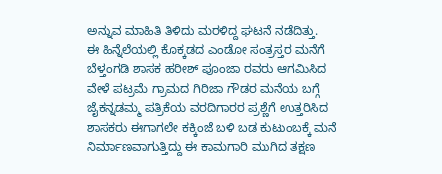ಅನ್ನುವ ಮಾಹಿತಿ ತಿಳಿದು ಮರಳಿದ್ದ ಘಟನೆ ನಡೆದಿತ್ತು.
ಈ ಹಿನ್ನೆಲೆಯಲ್ಲಿ ಕೊಕ್ಕಡದ ಎಂಡೋ ಸಂತ್ರಸ್ತರ ಮನೆಗೆ ಬೆಳ್ತಂಗಡಿ ಶಾಸಕ ಹರೀಶ್ ಪೂಂಜಾ ರವರು ಆಗಮಿಸಿದ ವೇಳೆ ಪಟ್ರಮೆ ಗ್ರಾಮದ ಗಿರಿಜಾ ಗೌಡರ ಮನೆಯ ಬಗ್ಗೆ ಜೈಕನ್ನಡಮ್ಮ ಪತ್ರಿಕೆಯ ವರದಿಗಾರರ ಪ್ರಶ್ಣೆಗೆ ಉತ್ತರಿಸಿದ ಶಾಸಕರು ಈಗಾಗಲೇ ಕಕ್ಕಿಂಜೆ ಬಳಿ ಬಡ ಕುಟುಂಬಕ್ಕೆ ಮನೆ ನಿರ್ಮಾಣವಾಗುತ್ತಿದ್ದು ಈ ಕಾಮಗಾರಿ ಮುಗಿದ ತಕ್ಷಣ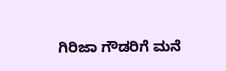ಗಿರಿಜಾ ಗೌಡರಿಗೆ ಮನೆ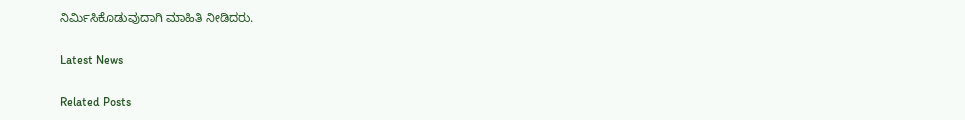ನಿರ್ಮಿಸಿಕೊಡುವುದಾಗಿ ಮಾಹಿತಿ ನೀಡಿದರು.

Latest News

Related Posts